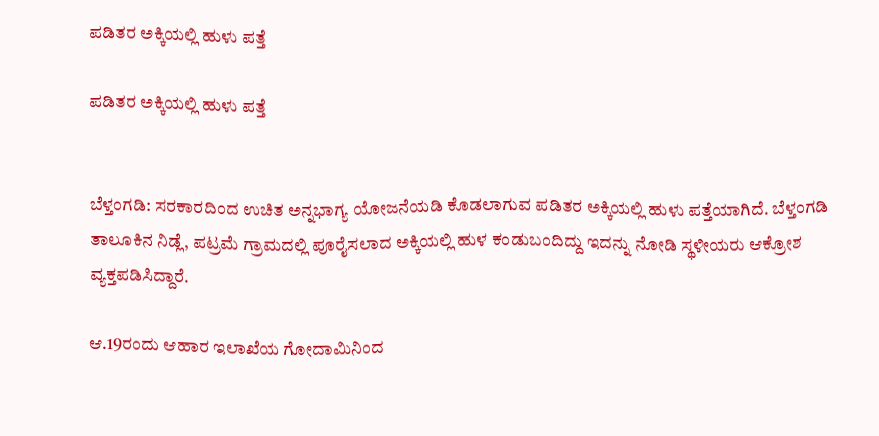ಪಡಿತರ ಅಕ್ಕಿಯಲ್ಲಿ ಹುಳು ಪತ್ತೆ

ಪಡಿತರ ಅಕ್ಕಿಯಲ್ಲಿ ಹುಳು ಪತ್ತೆ


ಬೆಳ್ತಂಗಡಿ: ಸರಕಾರದಿಂದ ಉಚಿತ ಅನ್ನಭಾಗ್ಯ ಯೋಜನೆಯಡಿ ಕೊಡಲಾಗುವ ಪಡಿತರ ಅಕ್ಕಿಯಲ್ಲಿ ಹುಳು ಪತ್ತೆಯಾಗಿದೆ. ಬೆಳ್ತಂಗಡಿ ತಾಲೂಕಿನ ನಿಡ್ಲೆ, ಪಟ್ರಮೆ ಗ್ರಾಮದಲ್ಲಿ ಪೂರೈಸಲಾದ ಅಕ್ಕಿಯಲ್ಲಿ ಹುಳ ಕಂಡುಬಂದಿದ್ದು ಇದನ್ನು ನೋಡಿ ಸ್ಥಳೀಯರು ಆಕ್ರೋಶ ವ್ಯಕ್ತಪಡಿಸಿದ್ದಾರೆ.

ಆ.19ರಂದು ಆಹಾರ ಇಲಾಖೆಯ ಗೋದಾಮಿನಿಂದ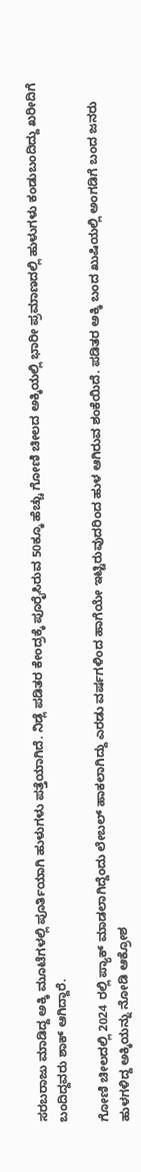ಸರಬರಾಜು ಮಾಡಿದ್ದ ಅಕ್ಕಿ ಮೂಟೆಗಳಲ್ಲಿ ಪೂರ್ತಿಯಾಗಿ ಹುಳುಗಳು ಪತ್ತೆಯಾಗಿದೆ. ನಿಡ್ಲೆ ಪಡಿತರ ಕೇಂದ್ರಕ್ಕೆ ಪೂರೈಸಿರುವ 50ಕ್ಕೂ ಹೆಚ್ಚು ಗೋಣಿ ಚೀಲದ ಅಕ್ಕಿಯಲ್ಲಿ ಭಾರೀ ಪ್ರಮಾಣದಲ್ಲಿ ಹುಳುಗಳು ಕಂಡುಬಂದಿದ್ದು ಖರೀದಿಗೆ ಬಂದಿದ್ದವರು ಶಾಕ್ ಆಗಿದ್ದಾರೆ.

ಗೋಣಿ ಚೀಲದಲ್ಲಿ 2024 ರಲ್ಲಿ ಪ್ಯಾಕ್ ಮಾಡಲಾಗಿದ್ದೆಂದು ಲೇಬಲ್ ಹಾಕಲಾಗಿದ್ದು ಎರಡು ವರ್ಷಗಳಿಂದ ಹಾಗೆಯೇ ಇಟ್ಟಿರುವುದರಿಂದ ಹುಳ ಆಗಿರುವ ಶಂಕೆಯಿದೆ. ಪಡಿತರ ಅಕ್ಕಿ ಬಂದ ಖುಷಿಯಲ್ಲಿ ಅಂಗಡಿಗೆ ಬಂದ ಜನರು ಹುಳಗಳಿದ್ದ ಅಕ್ಕಿಯನ್ನು ನೋಡಿ ಆಕ್ರೋಶ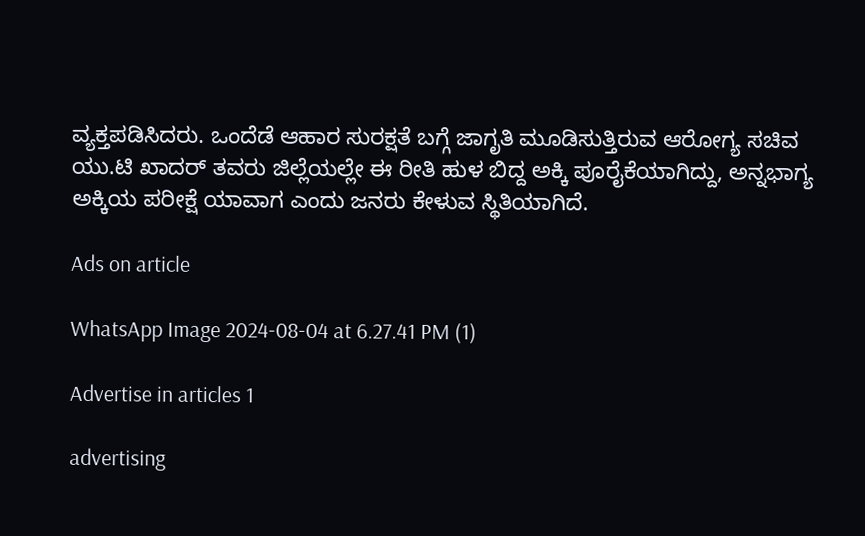ವ್ಯಕ್ತಪಡಿಸಿದರು. ಒಂದೆಡೆ ಆಹಾರ ಸುರಕ್ಷತೆ ಬಗ್ಗೆ ಜಾಗೃತಿ ಮೂಡಿಸುತ್ತಿರುವ ಆರೋಗ್ಯ ಸಚಿವ ಯು.ಟಿ ಖಾದರ್ ತವರು ಜಿಲ್ಲೆಯಲ್ಲೇ ಈ ರೀತಿ ಹುಳ ಬಿದ್ದ ಅಕ್ಕಿ ಪೂರೈಕೆಯಾಗಿದ್ದು, ಅನ್ನಭಾಗ್ಯ ಅಕ್ಕಿಯ ಪರೀಕ್ಷೆ ಯಾವಾಗ ಎಂದು ಜನರು ಕೇಳುವ ಸ್ಥಿತಿಯಾಗಿದೆ.

Ads on article

WhatsApp Image 2024-08-04 at 6.27.41 PM (1)

Advertise in articles 1

advertising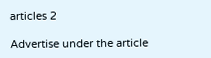articles 2

Advertise under the article